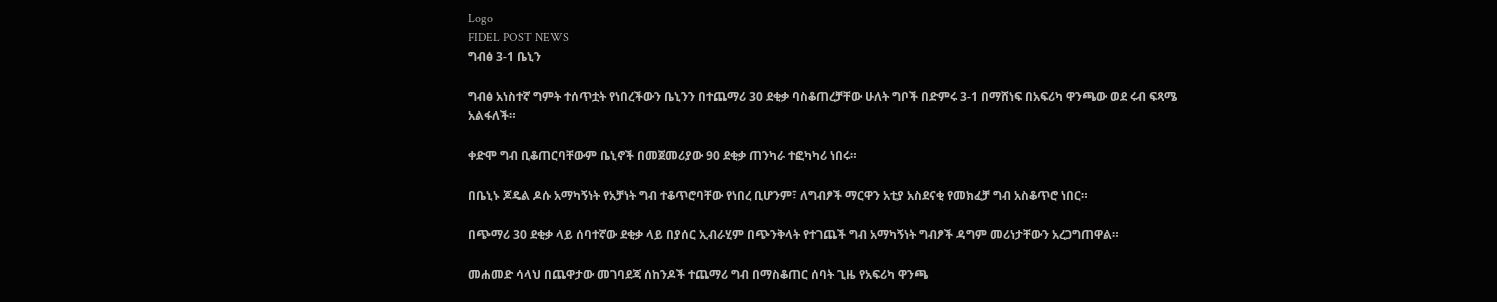Logo
FIDEL POST NEWS
ግብፅ 3-1 ቤኒን

ግብፅ አነስተኛ ግምት ተሰጥቷት የነበረችውን ቤኒንን በተጨማሪ 30 ደቂቃ ባስቆጠረቻቸው ሁለት ግቦች በድምሩ 3-1 በማሸነፍ በአፍሪካ ዋንጫው ወደ ሩብ ፍጻሜ አልፋለች።

ቀድሞ ግብ ቢቆጠርባቸውም ቤኒኖች በመጀመሪያው 90 ደቂቃ ጠንካራ ተፎካካሪ ነበሩ።

በቤኒኑ ጆዴል ዶሱ አማካኝነት የአቻነት ግብ ተቆጥሮባቸው የነበረ ቢሆንም፣ ለግብፆች ማርዋን አቲያ አስደናቂ የመክፈቻ ግብ አስቆጥሮ ነበር።

በጭማሪ 30 ደቂቃ ላይ ሰባተኛው ደቂቃ ላይ በያሰር ኢብራሂም በጭንቅላት የተገጨች ግብ አማካኝነት ግብፆች ዳግም መሪነታቸውን አረጋግጠዋል።

መሐመድ ሳላህ በጨዋታው መገባደጃ ሰከንዶች ተጨማሪ ግብ በማስቆጠር ሰባት ጊዜ የአፍሪካ ዋንጫ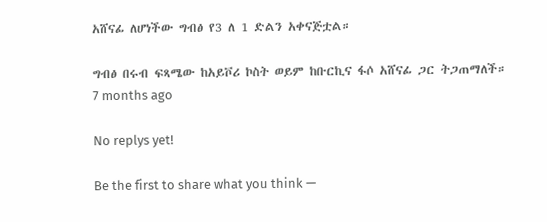አሸናፊ ለሆነችው ግብፅ የ3 ለ 1 ድልን አቀናጅቷል።

ግብፅ በሩብ ፍጻሜው ከአይቮሪ ኮስት ወይም ከቡርኪና ፋሶ አሸናፊ ጋር ትጋጠማለች።
7 months ago

No replys yet!

Be the first to share what you think —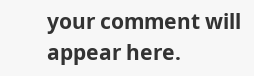your comment will appear here.